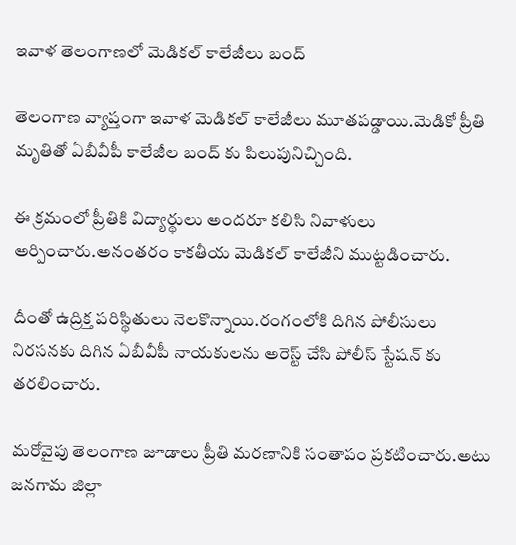ఇవాళ తెలంగాణలో మెడికల్ కాలేజీలు బంద్

తెలంగాణ వ్యాప్తంగా ఇవాళ మెడికల్ కాలేజీలు మూతపడ్డాయి.మెడికో ప్రీతి మృతితో ఏబీవీపీ కాలేజీల బంద్ కు పిలుపునిచ్చింది.

ఈ క్రమంలో ప్రీతికి విద్యార్థులు అందరూ కలిసి నివాళులు అర్పించారు.అనంతరం కాకతీయ మెడికల్ కాలేజీని ముట్టడించారు.

దీంతో ఉద్రిక్త పరిస్థితులు నెలకొన్నాయి.రంగంలోకి దిగిన పోలీసులు నిరసనకు దిగిన ఏబీవీపీ నాయకులను అరెస్ట్ చేసి పోలీస్ స్టేషన్ కు తరలించారు.

మరోవైపు తెలంగాణ జూడాలు ప్రీతి మరణానికి సంతాపం ప్రకటించారు.అటు జనగామ జిల్లా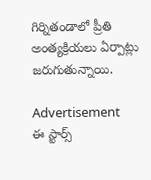గిర్నితండాలో ప్రీతి అంత్యక్రియలు ఏర్పాట్లు జరుగుతున్నాయి.

Advertisement
ఈ స్టార్స్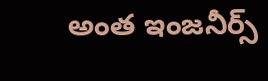అంత ఇంజనీర్స్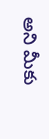అని మీకు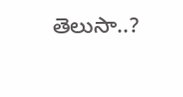తెలుసా..?